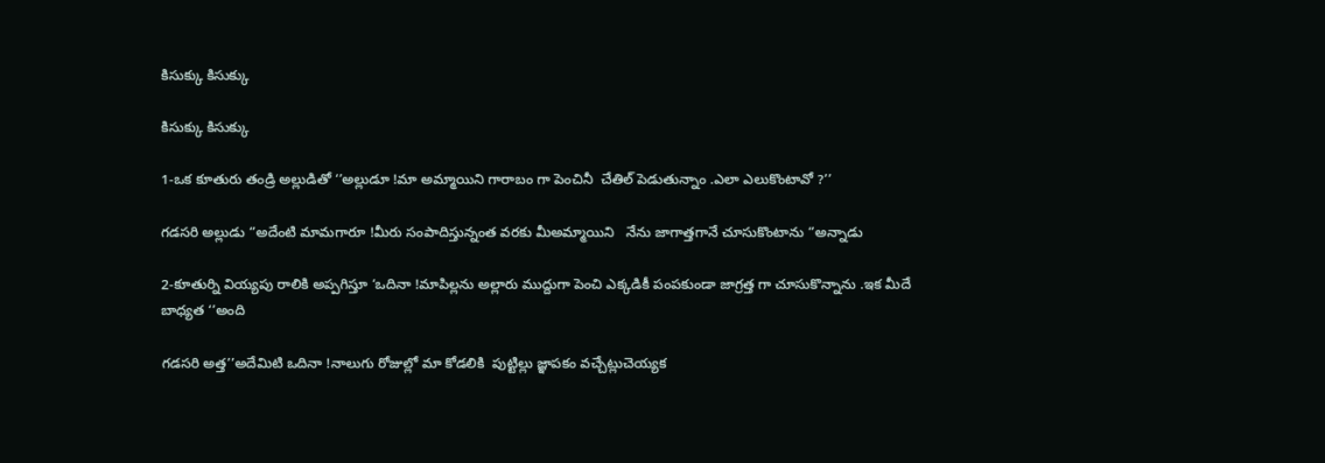కిసుక్కు కిసుక్కు

కిసుక్కు కిసుక్కు

1-ఒక కూతురు తండ్రి అల్లుడితో ‘’అల్లుడూ !మా అమ్మాయిని గారాబం గా పెంచినీ  చేతిల్ పెడుతున్నాం .ఎలా ఎలుకొంటావో ?’’

గడసరి అల్లుడు ‘’అదేంటి మామగారూ !మీరు సంపాదిస్తున్నంత వరకు మీఅమ్మాయిని   నేను జాగాత్తగానే చూసుకొంటాను ‘’అన్నాడు

2-కూతుర్ని వియ్యపు రాలికి అప్పగిస్తూ ‘ఒదినా !మాపిల్లను అల్లారు ముద్దుగా పెంచి ఎక్కడికీ పంపకుండా జాగ్రత్త గా చూసుకొన్నాను .ఇక మీదే బాధ్యత ‘’అంది

గడసరి అత్త’’అదేమిటి ఒదినా !నాలుగు రోజుల్లో మా కోడలికి  పుట్టిల్లు జ్ఞాపకం వచ్చేట్లుచెయ్యక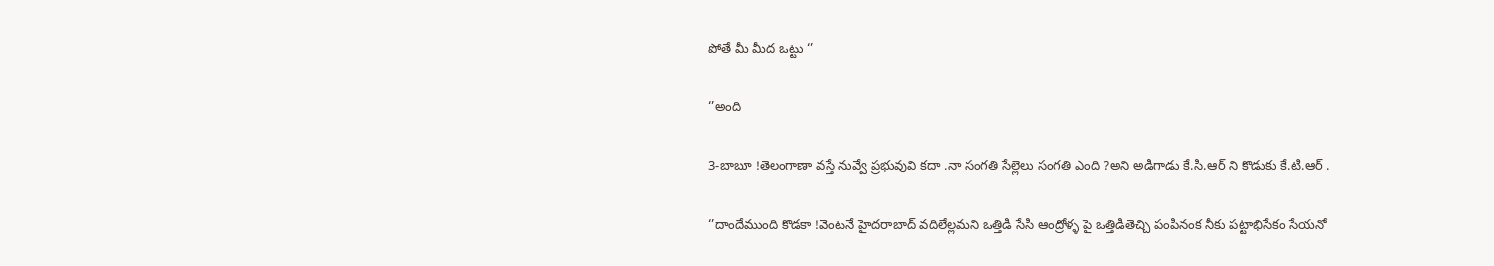పోతే మీ మీద ఒట్టు ‘’

‘’అంది

3-బాబూ !తెలంగాణా వస్తే నువ్వే ప్రభువువి కదా .నా సంగతి సేల్లెలు సంగతి ఎంది ?అని అడిగాడు కే.సి.ఆర్ ని కొడుకు కే.టి.ఆర్ .

‘’దాందేముంది కొడకా !వెంటనే హైదరాబాద్ వదిలేల్లమని ఒత్తిడి సేసి ఆంద్రోళ్ళ పై ఒత్తిడితెచ్చి పంపినంక నీకు పట్టాభిసేకం సేయనో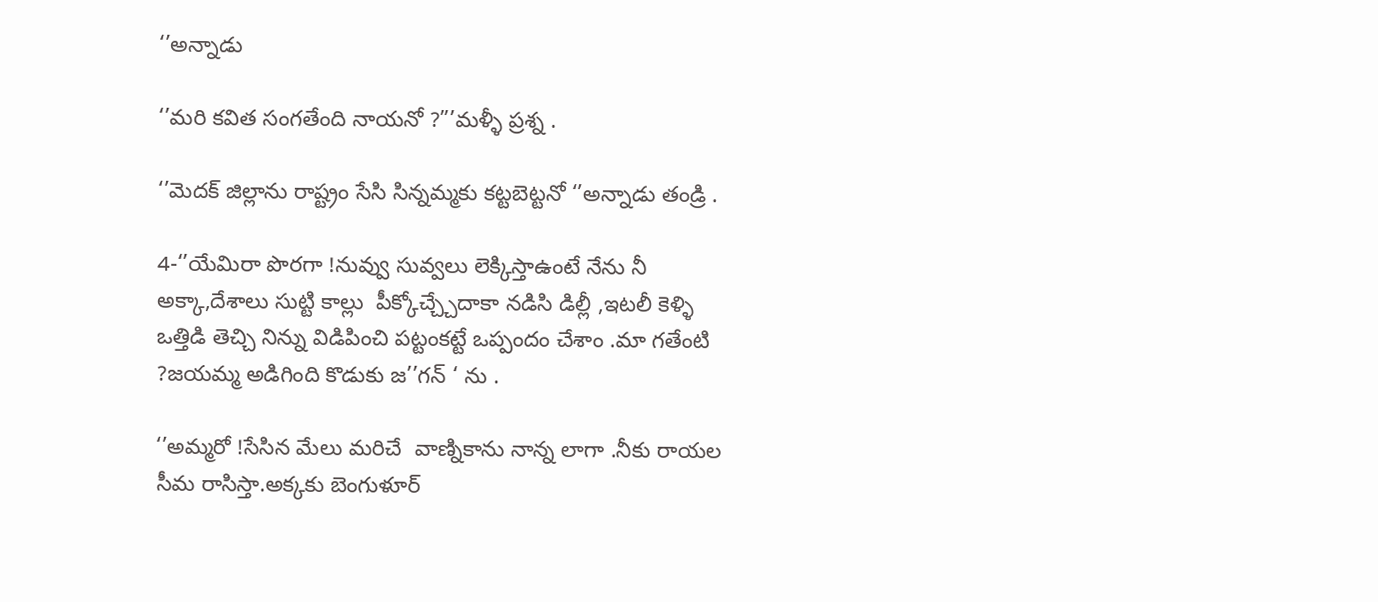‘’అన్నాడు

‘’మరి కవిత సంగతేంది నాయనో ?”’మళ్ళీ ప్రశ్న .

‘’మెదక్ జిల్లాను రాష్ట్రం సేసి సిన్నమ్మకు కట్టబెట్టనో ‘’అన్నాడు తండ్రి .

4-‘’యేమిరా పొరగా !నువ్వు సువ్వలు లెక్కిస్తాఉంటే నేను నీ అక్కా,దేశాలు సుట్టి కాల్లు  పీక్కోచ్చ్చేదాకా నడిసి డిల్లీ ,ఇటలీ కెళ్ళి ఒత్తిడి తెచ్చి నిన్ను విడిపించి పట్టంకట్టే ఒప్పందం చేశాం .మా గతేంటి ?జయమ్మ అడిగింది కొడుకు జ’’గన్ ‘ ను .

‘’అమ్మరో !సేసిన మేలు మరిచే  వాణ్నికాను నాన్న లాగా .నీకు రాయల సీమ రాసిస్తా.అక్కకు బెంగుళూర్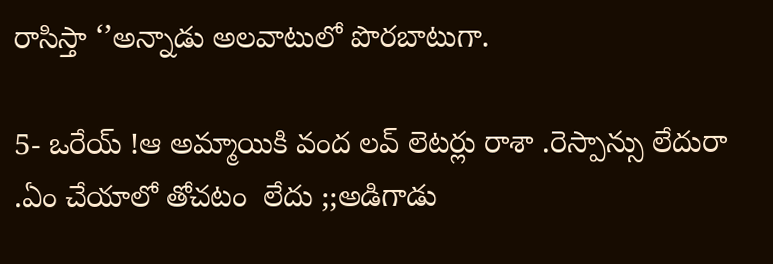రాసిస్తా ‘’అన్నాడు అలవాటులో పొరబాటుగా.

5- ఒరేయ్ !ఆ అమ్మాయికి వంద లవ్ లెటర్లు రాశా .రెస్పాన్సు లేదురా .ఏం చేయాలో తోచటం  లేదు ;;అడిగాడు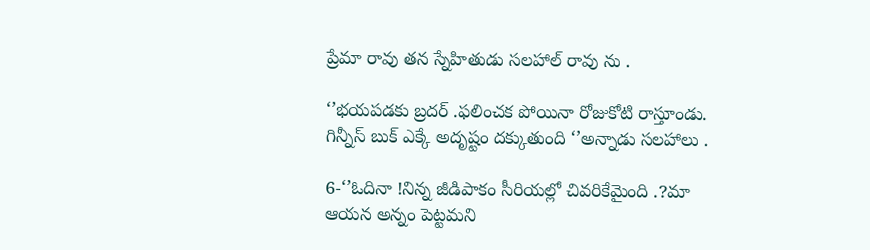ప్రేమా రావు తన స్నేహితుడు సలహాల్ రావు ను .

‘’భయపడకు బ్రదర్ .ఫలించక పోయినా రోజుకోటి రాస్తూండు. గిన్నీస్ బుక్ ఎక్కే అదృష్టం దక్కుతుంది ‘’అన్నాడు సలహాలు .

6-‘’ఓదినా !నిన్న జీడిపాకం సీరియల్లో చివరికేమైంది .?మా ఆయన అన్నం పెట్టమని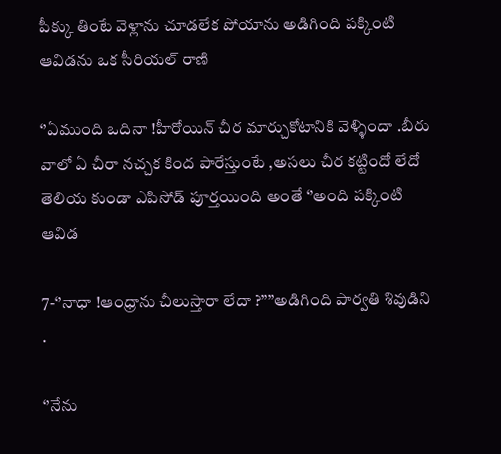పీక్కు తింటే వెళ్లాను చూడలేక పోయాను అడిగింది పక్కింటి ఆవిడను ఒక సీరియల్ రాణి

‘’ఏముంది ఒదినా !హీరోయిన్ చీర మార్చుకోటానికి వెళ్ళిందా .బీరు వాలో ఏ చీరా నచ్చక కింద పారేస్తుంటే ,అసలు చీర కట్టిందో లేదో తెలియ కుండా ఎపిసోడ్ పూర్తయింది అంతే ‘’అంది పక్కింటి ఆవిడ

7-‘’నాధా !ఆంధ్రాను చీలుస్తారా లేదా ?’’’’అడిగింది పార్వతి శివుడిని .

‘’నేను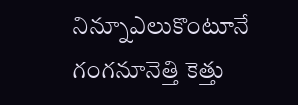నిన్నూఎలుకొంటూనే  గంగనూనెత్తి కెత్తు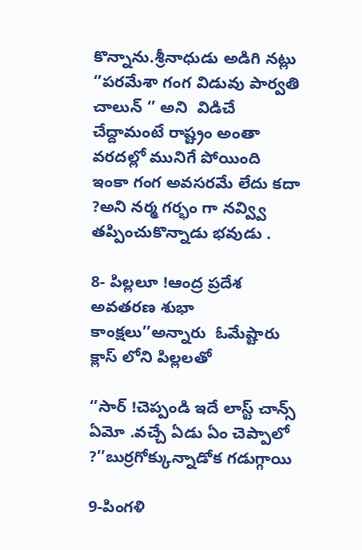కొన్నాను.శ్రీనాధుడు అడిగి నట్లు ‘’పరమేశా గంగ విడువు పార్వతి చాలున్ ‘’ అని  విడిచే చేద్దామంటే రాష్ట్రం అంతా వరదల్లో మునిగే పోయింది ఇంకా గంగ అవసరమే లేదు కదా ?అని నర్మ గర్భం గా నవ్వ్వి తప్పించుకొన్నాడు భవుడు .

8- పిల్లలూ !ఆంద్ర ప్రదేశ అవతరణ శుభా కాంక్షలు’’అన్నారు  ఓమేష్టారు క్లాస్ లోని పిల్లలతో

‘’సార్ !చెప్పండి ఇదే లాస్ట్ చాన్స్ ఏమో .వచ్చే ఏడు ఏం చెప్పాలో ?’’బుర్రగోక్కున్నాడోక గడుగ్గాయి

9-పింగళి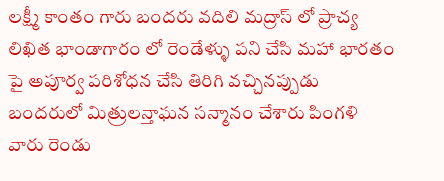లక్ష్మీ కాంతం గారు బందరు వదిలి మద్రాస్ లో ప్రాచ్య లిఖిత భాండాగారం లో రెండేళ్ళు పని చేసి మహా భారతం పై అపూర్వ పరిశోధన చేసి తిరిగి వచ్చినప్పుడు బందరులో మిత్రులన్తాఘన సన్మానం చేశారు పింగళి వారు రెండు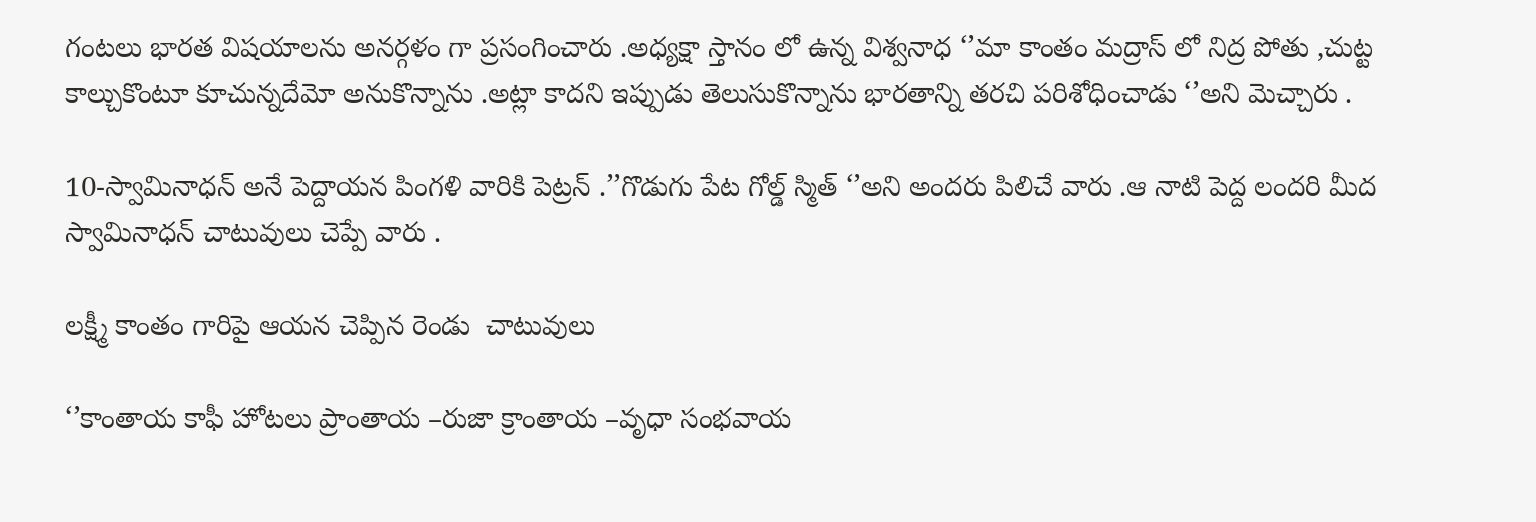గంటలు భారత విషయాలను అనర్గళం గా ప్రసంగించారు .అధ్యక్షా స్తానం లో ఉన్న విశ్వనాధ ‘’మా కాంతం మద్రాస్ లో నిద్ర పోతు ,చుట్ట కాల్చుకొంటూ కూచున్నదేమో అనుకొన్నాను .అట్లా కాదని ఇప్పుడు తెలుసుకొన్నాను భారతాన్ని తరచి పరిశోధించాడు ‘’అని మెచ్చారు .

10-స్వామినాధన్ అనే పెద్దాయన పింగళి వారికి పెట్రన్ .’’గొడుగు పేట గోల్డ్ స్మిత్ ‘’అని అందరు పిలిచే వారు .ఆ నాటి పెద్ద లందరి మీద స్వామినాధన్ చాటువులు చెప్పే వారు .

లక్ష్మీ కాంతం గారిపై ఆయన చెప్పిన రెండు  చాటువులు

‘’కాంతాయ కాఫీ హోటలు ప్రాంతాయ –రుజా క్రాంతాయ –వృధా సంభవాయ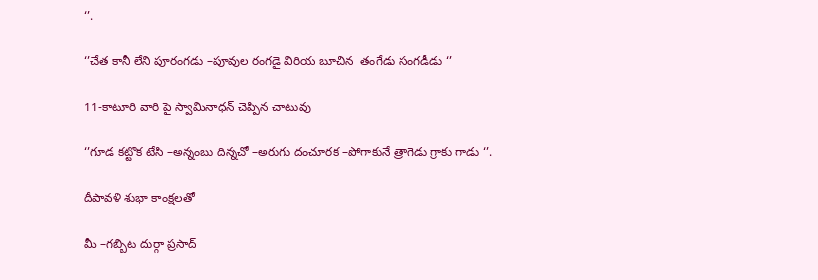‘’.

‘’చేత కానీ లేని పూరంగడు –పూవుల రంగడై విరియ బూచిన  తంగేడు సంగడీడు ‘’

11-కాటూరి వారి పై స్వామినాధన్ చెప్పిన చాటువు

‘’గూడ కట్టొక టేసి –అన్నంబు దిన్నచో –అరుగు దంచూరక –పోగాకునే త్రాగెడు గ్రాకు గాడు ‘’.

దీపావళి శుభా కాంక్షలతో

మీ –గబ్బిట దుర్గా ప్రసాద్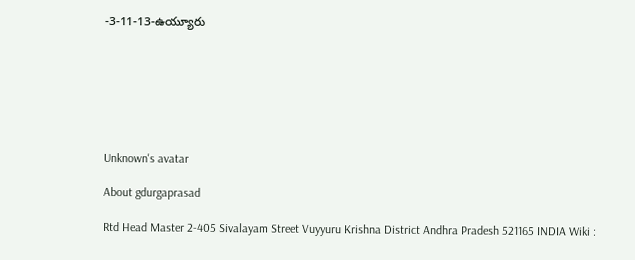-3-11-13-ఉయ్యూరు







Unknown's avatar

About gdurgaprasad

Rtd Head Master 2-405 Sivalayam Street Vuyyuru Krishna District Andhra Pradesh 521165 INDIA Wiki :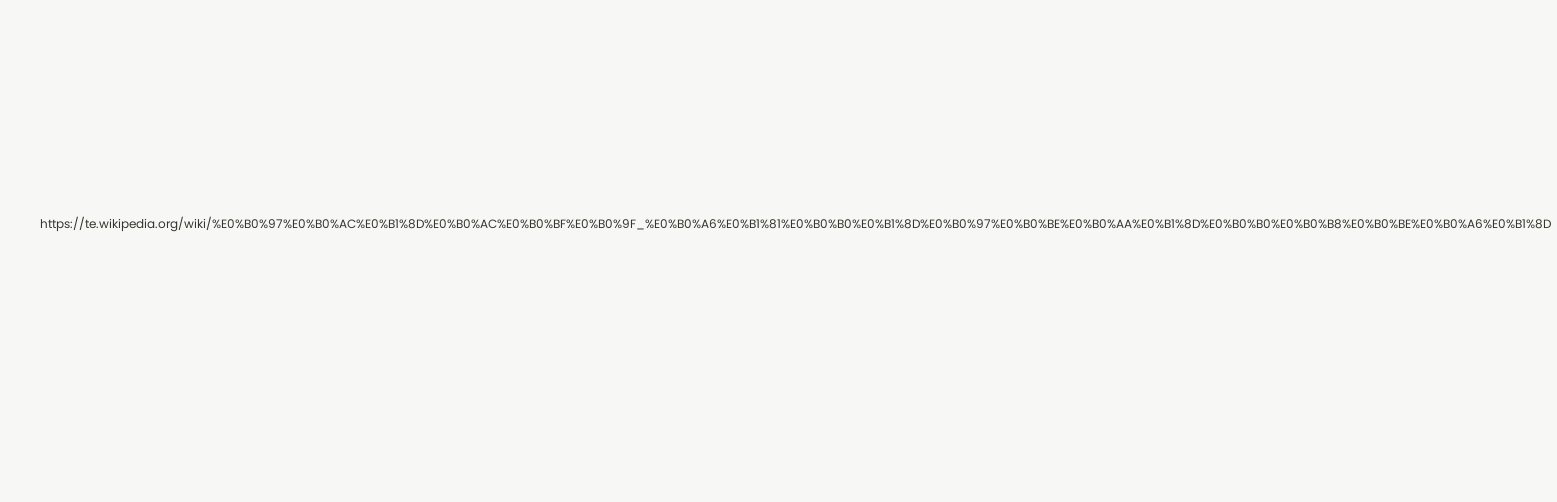https://te.wikipedia.org/wiki/%E0%B0%97%E0%B0%AC%E0%B1%8D%E0%B0%AC%E0%B0%BF%E0%B0%9F_%E0%B0%A6%E0%B1%81%E0%B0%B0%E0%B1%8D%E0%B0%97%E0%B0%BE%E0%B0%AA%E0%B1%8D%E0%B0%B0%E0%B0%B8%E0%B0%BE%E0%B0%A6%E0%B1%8D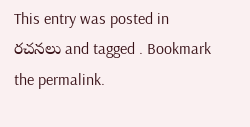This entry was posted in రచనలు and tagged . Bookmark the permalink.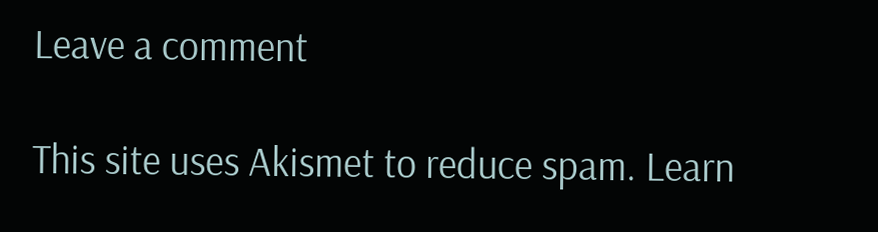Leave a comment

This site uses Akismet to reduce spam. Learn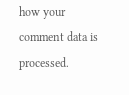how your comment data is processed.